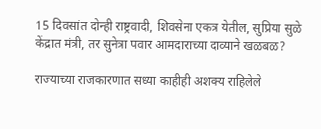15 दिवसांत दोन्ही राष्ट्रवादी, शिवसेना एकत्र येतील, सुप्रिया सुळे केंद्रात मंत्री, तर सुनेत्रा पवार आमदाराच्या दाव्याने खळबळ?

राज्याच्या राजकारणात सध्या काहीही अशक्य राहिलेले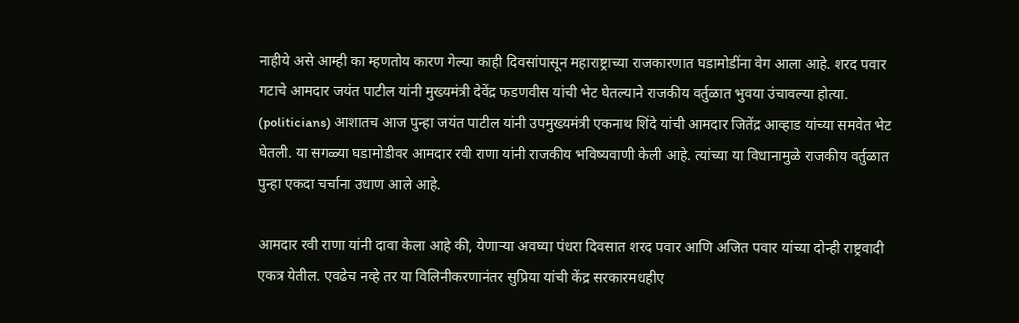नाहीये असे आम्ही का म्हणतोय कारण गेल्या काही दिवसांपासून महाराष्ट्राच्या राजकारणात घडामोडींना वेग आला आहे. शरद पवार गटाचे आमदार जयंत पाटील यांनी मुख्यमंत्री देवेंद्र फडणवीस यांची भेट घेतल्याने राजकीय वर्तुळात भुवया उंचावल्या होत्या. (politicians) आशातच आज पुन्हा जयंत पाटील यांनी उपमुख्यमंत्री एकनाथ शिंदे यांची आमदार जितेंद्र आव्हाड यांच्या समवेत भेट घेतली. या सगळ्या घडामोडीवर आमदार रवी राणा यांनी राजकीय भविष्यवाणी केली आहे. त्यांच्या या विधानामुळे राजकीय वर्तुळात पुन्हा एकदा चर्चाना उधाण आले आहे.

आमदार रवी राणा यांनी दावा केला आहे की, येणाऱ्या अवघ्या पंधरा दिवसात शरद पवार आणि अजित पवार यांच्या दोन्ही राष्ट्रवादी एकत्र येतील. एवढेच नव्हे तर या विलिनीकरणानंतर सुप्रिया यांची केंद्र सरकारमधहीए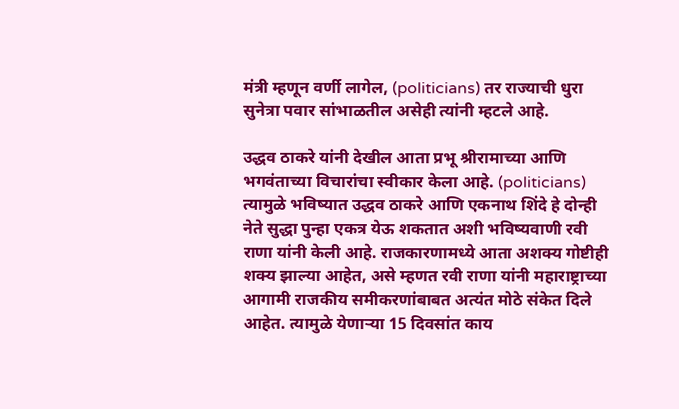मंत्री म्हणून वर्णी लागेल, (politicians) तर राज्याची धुरा सुनेत्रा पवार सांभाळतील असेही त्यांनी म्हटले आहे.

उद्धव ठाकरे यांनी देखील आता प्रभू श्रीरामाच्या आणि भगवंताच्या विचारांचा स्वीकार केला आहे. (politicians) त्यामुळे भविष्यात उद्धव ठाकरे आणि एकनाथ शिंदे हे दोन्ही नेते सुद्धा पुन्हा एकत्र येऊ शकतात अशी भविष्यवाणी रवी राणा यांनी केली आहे. राजकारणामध्ये आता अशक्य गोष्टीही शक्य झाल्या आहेत, असे म्हणत रवी राणा यांनी महाराष्ट्राच्या आगामी राजकीय समीकरणांबाबत अत्यंत मोठे संकेत दिले आहेत. त्यामुळे येणाऱ्या 15 दिवसांत काय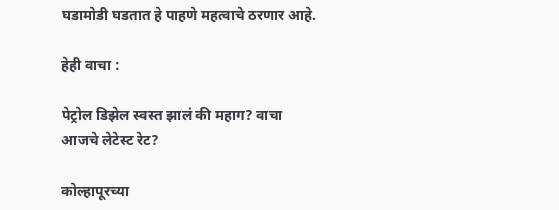घडामोडी घडतात हे पाहणे महत्वाचे ठरणार आहे.

हेही वाचा :

पेट्रोल डिझेल स्वस्त झालं की महाग? वाचा आजचे लेटेस्ट रेट?

कोल्हापूरच्या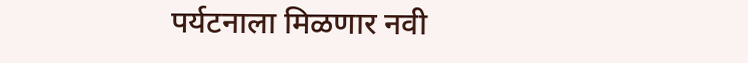पर्यटनाला मिळणार नवी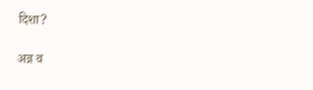दिशा?

अन्न व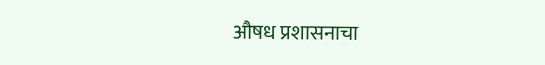औषध प्रशासनाचा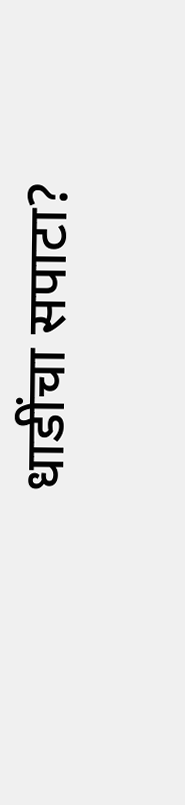धाडींचा सपाटा?